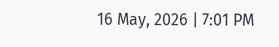16 May, 2026 | 7:01 PM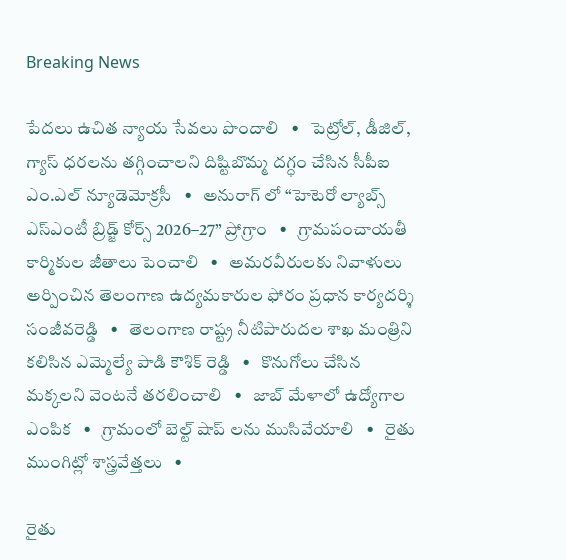Breaking News

పేదలు ఉచిత న్యాయ సేవలు పొందాలి   •   పెట్రోల్, డీజిల్, గ్యాస్ ధరలను తగ్గించాలని దిష్టిబొమ్మ దగ్ధం చేసిన సీపీఐ ఎం.ఎల్ న్యూడెమోక్రసీ   •   అనురాగ్ లో “హెటెరో ల్యాబ్స్ ఎస్ఎంటీ బ్రిడ్జ్ కోర్స్ 2026–27” ప్రోగ్రాం   •   గ్రామపంచాయతీ కార్మికుల జీతాలు పెంచాలి   •   అమరవీరులకు నివాళులు అర్పించిన తెలంగాణ ఉద్యమకారుల ఫోరం ప్రధాన కార్యదర్శి సంజీవరెడ్డి   •   తెలంగాణ రాష్ట్ర నీటిపారుదల శాఖ మంత్రిని కలిసిన ఎమ్మెల్యే పాడి కౌశిక్ రెడ్డి   •   కొనుగోలు చేసిన మక్కలని వెంటనే తరలించాలి   •   జాబ్ మేళాలో ఉద్యోగాల ఎంపిక   •   గ్రామంలో బెల్ట్ షాప్ లను ముసివేయాలి   •   రైతు ముంగిట్లో శాస్త్రవేత్తలు   •

రైతు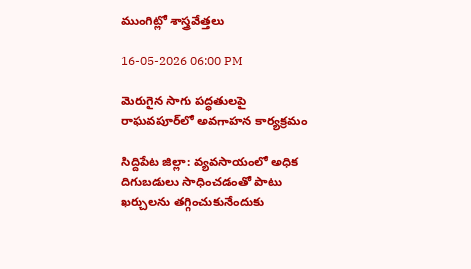ముంగిట్లో శాస్త్రవేత్తలు

16-05-2026 06:00 PM

మెరుగైన సాగు పద్ధతులపై రాఘవపూర్‌లో అవగాహన కార్యక్రమం

సిద్దిపేట జిల్లా: వ్యవసాయంలో అధిక దిగుబడులు సాధించడంతో పాటు ఖర్చులను తగ్గించుకునేందుకు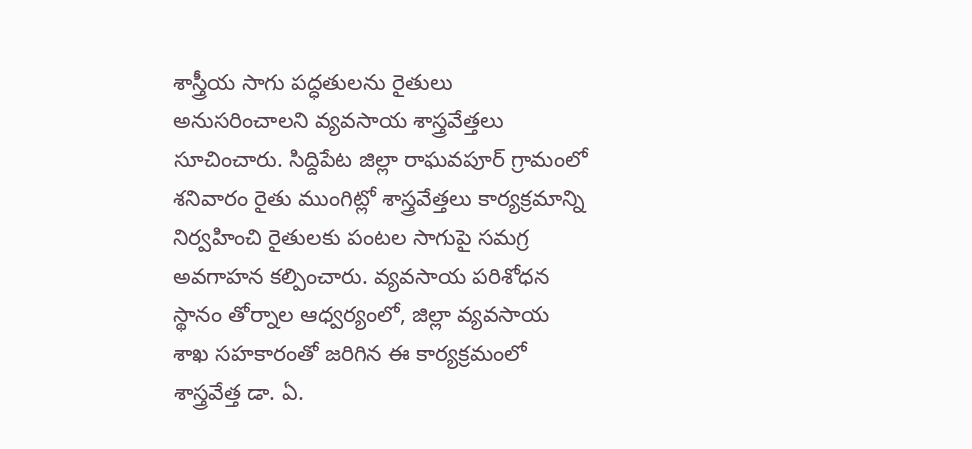శాస్త్రీయ సాగు పద్ధతులను రైతులు అనుసరించాలని వ్యవసాయ శాస్త్రవేత్తలు సూచించారు. సిద్దిపేట జిల్లా రాఘవపూర్ గ్రామంలో శనివారం రైతు ముంగిట్లో శాస్త్రవేత్తలు కార్యక్రమాన్ని నిర్వహించి రైతులకు పంటల సాగుపై సమగ్ర అవగాహన కల్పించారు. వ్యవసాయ పరిశోధన స్థానం తోర్నాల ఆధ్వర్యంలో, జిల్లా వ్యవసాయ శాఖ సహకారంతో జరిగిన ఈ కార్యక్రమంలో శాస్త్రవేత్త డా. ఏ.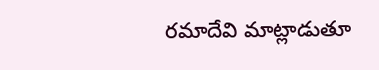రమాదేవి మాట్లాడుతూ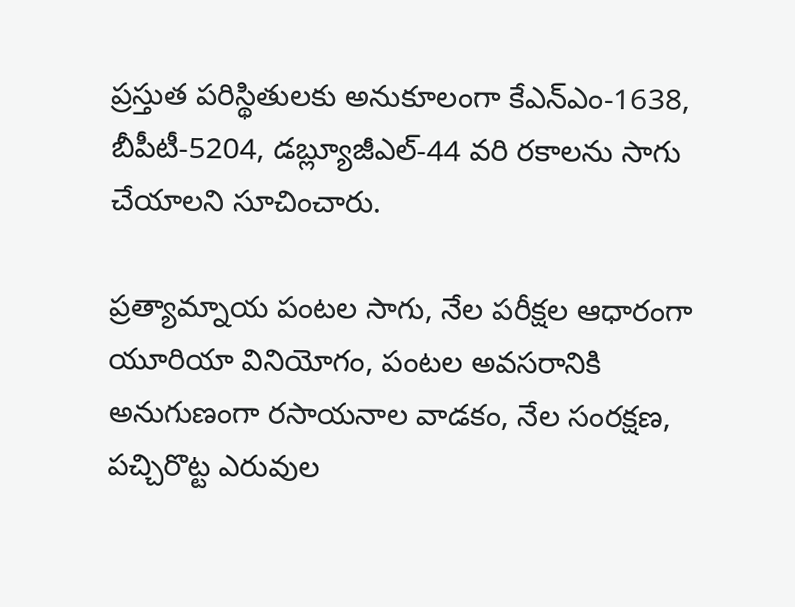ప్రస్తుత పరిస్థితులకు అనుకూలంగా కేఎన్‌ఎం-1638, బీపీటీ-5204, డబ్ల్యూజీఎల్-44 వరి రకాలను సాగు చేయాలని సూచించారు.

ప్రత్యామ్నాయ పంటల సాగు, నేల పరీక్షల ఆధారంగా యూరియా వినియోగం, పంటల అవసరానికి అనుగుణంగా రసాయనాల వాడకం, నేల సంరక్షణ, పచ్చిరొట్ట ఎరువుల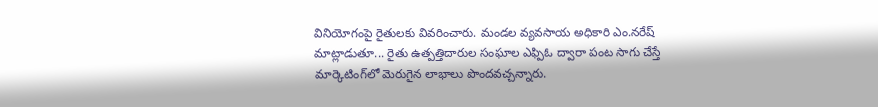వినియోగంపై రైతులకు వివరించారు. మండల వ్యవసాయ అధికారి ఎం.నరేష్ మాట్లాడుతూ... రైతు ఉత్పత్తిదారుల సంఘాల ఎఫ్పిఓ ద్వారా పంట సాగు చేస్తే మార్కెటింగ్‌లో మెరుగైన లాభాలు పొందవచ్చన్నారు.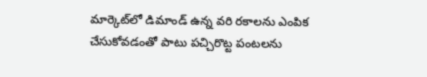మార్కెట్‌లో డిమాండ్ ఉన్న వరి రకాలను ఎంపిక చేసుకోవడంతో పాటు పచ్చిరొట్ట పంటలను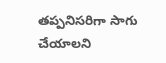తప్పనిసరిగా సాగు చేయాలని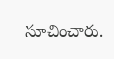సూచించారు.